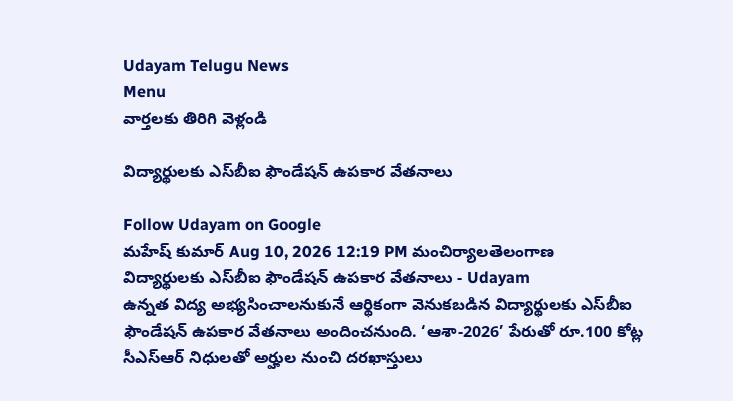Udayam Telugu News
Menu
వార్తలకు తిరిగి వెళ్లండి

విద్యార్థులకు ఎస్‌బీఐ ఫౌండేషన్‌ ఉపకార వేతనాలు

Follow Udayam on Google
మహేష్ కుమార్ Aug 10, 2026 12:19 PM మంచిర్యాలతెలంగాణ
విద్యార్థులకు ఎస్‌బీఐ ఫౌండేషన్‌ ఉపకార వేతనాలు - Udayam
ఉన్నత విద్య అభ్యసించాలనుకునే ఆర్థికంగా వెనుకబడిన విద్యార్థులకు ఎస్‌బీఐ ఫౌండేషన్‌ ఉపకార వేతనాలు అందించనుంది. ‘ఆశా-2026’ పేరుతో రూ.100 కోట్ల సీఎస్‌ఆర్‌ నిధులతో అర్హుల నుంచి దరఖాస్తులు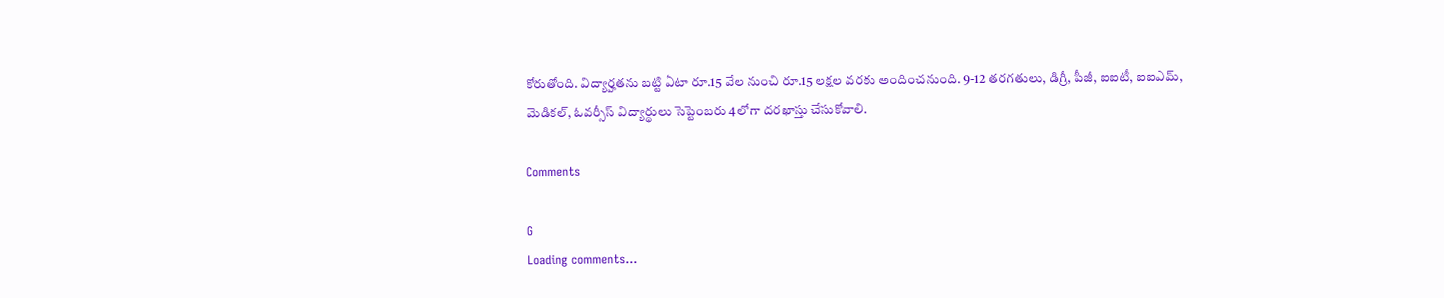కోరుతోంది. విద్యార్హతను బట్టి ఏటా రూ.15 వేల నుంచి రూ.15 లక్షల వరకు అందించనుంది. 9-12 తరగతులు, డిగ్రీ, పీజీ, ఐఐటీ, ఐఐఎమ్‌, మెడికల్‌, ఓవర్సీస్‌ విద్యార్థులు సెప్టెంబరు 4లోగా దరఖాస్తు చేసుకోవాలి.

Comments

G
Loading comments...